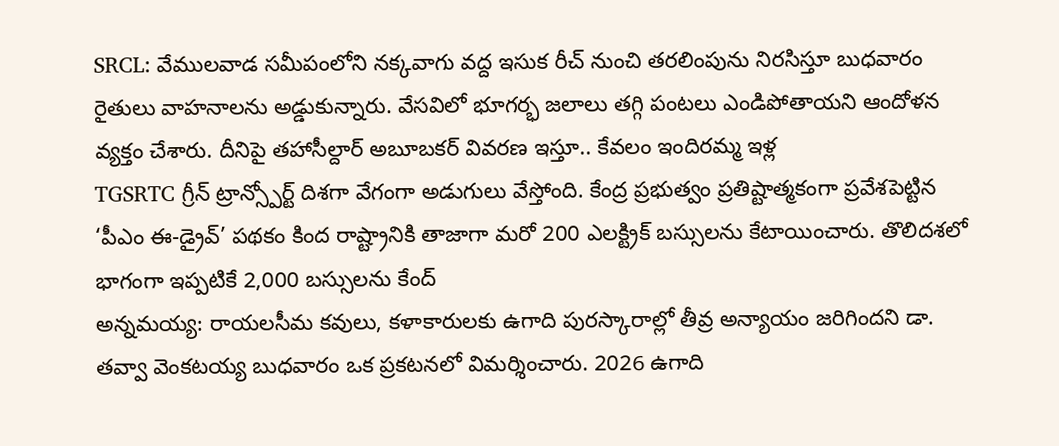SRCL: వేములవాడ సమీపంలోని నక్కవాగు వద్ద ఇసుక రీచ్ నుంచి తరలింపును నిరసిస్తూ బుధవారం రైతులు వాహనాలను అడ్డుకున్నారు. వేసవిలో భూగర్భ జలాలు తగ్గి పంటలు ఎండిపోతాయని ఆందోళన వ్యక్తం చేశారు. దీనిపై తహాసీల్దార్ అబూబకర్ వివరణ ఇస్తూ.. కేవలం ఇందిరమ్మ ఇళ్ల
TGSRTC గ్రీన్ ట్రాన్స్పోర్ట్ దిశగా వేగంగా అడుగులు వేస్తోంది. కేంద్ర ప్రభుత్వం ప్రతిష్టాత్మకంగా ప్రవేశపెట్టిన ‘పీఎం ఈ-డ్రైవ్’ పథకం కింద రాష్ట్రానికి తాజాగా మరో 200 ఎలక్ట్రిక్ బస్సులను కేటాయించారు. తొలిదశలో భాగంగా ఇప్పటికే 2,000 బస్సులను కేంద్
అన్నమయ్య: రాయలసీమ కవులు, కళాకారులకు ఉగాది పురస్కారాల్లో తీవ్ర అన్యాయం జరిగిందని డా. తవ్వా వెంకటయ్య బుధవారం ఒక ప్రకటనలో విమర్శించారు. 2026 ఉగాది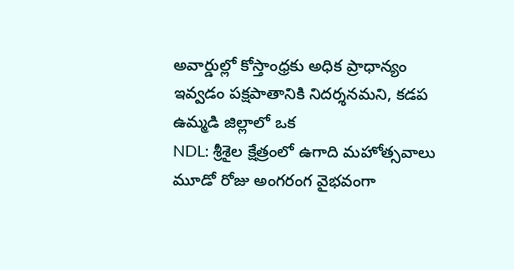అవార్డుల్లో కోస్తాంధ్రకు అధిక ప్రాధాన్యం ఇవ్వడం పక్షపాతానికి నిదర్శనమని, కడప ఉమ్మడి జిల్లాలో ఒక
NDL: శ్రీశైల క్షేత్రంలో ఉగాది మహోత్సవాలు మూడో రోజు అంగరంగ వైభవంగా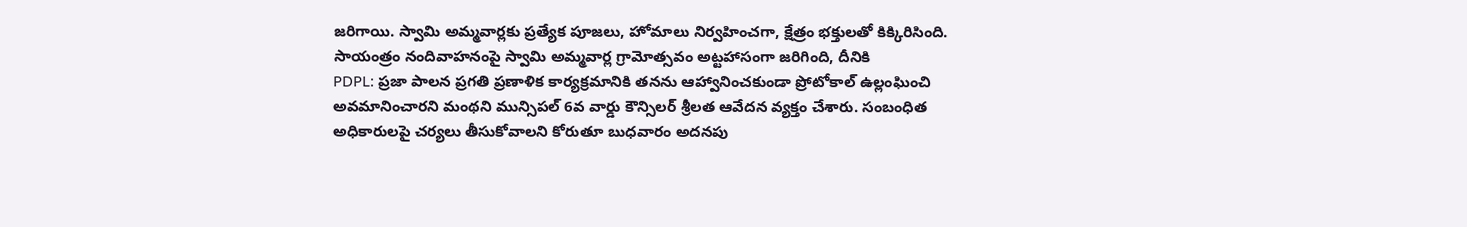జరిగాయి. స్వామి అమ్మవార్లకు ప్రత్యేక పూజలు, హోమాలు నిర్వహించగా, క్షేత్రం భక్తులతో కిక్కిరిసింది. సాయంత్రం నందివాహనంపై స్వామి అమ్మవార్ల గ్రామోత్సవం అట్టహాసంగా జరిగింది, దీనికి
PDPL: ప్రజా పాలన ప్రగతి ప్రణాళిక కార్యక్రమానికి తనను ఆహ్వానించకుండా ప్రోటోకాల్ ఉల్లంఘించి అవమానించారని మంథని మున్సిపల్ 6వ వార్డు కౌన్సిలర్ శ్రీలత ఆవేదన వ్యక్తం చేశారు. సంబంధిత అధికారులపై చర్యలు తీసుకోవాలని కోరుతూ బుధవారం అదనపు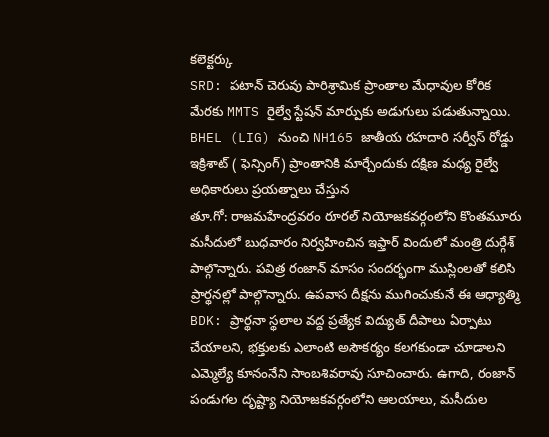కలెక్టర్కు
SRD: పటాన్ చెరువు పారిశ్రామిక ప్రాంతాల మేధావుల కోరిక మేరకు MMTS రైల్వే స్టేషన్ మార్పుకు అడుగులు పడుతున్నాయి. BHEL (LIG) నుంచి NH165 జాతీయ రహదారి సర్వీస్ రోడ్డు ఇక్రిశాట్ ( ఫెన్సింగ్) ప్రాంతానికి మార్చేందుకు దక్షిణ మధ్య రైల్వే అధికారులు ప్రయత్నాలు చేస్తున
తూ.గో: రాజమహేంద్రవరం రూరల్ నియోజకవర్గంలోని కొంతమూరు మసీదులో బుధవారం నిర్వహించిన ఇఫ్తార్ విందులో మంత్రి దుర్గేశ్ పాల్గొన్నారు. పవిత్ర రంజాన్ మాసం సందర్భంగా ముస్లింలతో కలిసి ప్రార్థనల్లో పాల్గొన్నారు. ఉపవాస దీక్షను ముగించుకునే ఈ ఆధ్యాత్మి
BDK: ప్రార్థనా స్థలాల వద్ద ప్రత్యేక విద్యుత్ దీపాలు ఏర్పాటు చేయాలని, భక్తులకు ఎలాంటి అసౌకర్యం కలగకుండా చూడాలని ఎమ్మెల్యే కూనంనేని సాంబశివరావు సూచించారు. ఉగాది, రంజాన్ పండుగల దృష్ట్యా నియోజకవర్గంలోని ఆలయాలు, మసీదుల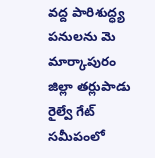వద్ద పారిశుద్ధ్య పనులను మె
మార్కాపురం జిల్లా తర్లుపాడు రైల్వే గేట్ సమీపంలో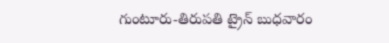గుంటూరు-తిరుపతి ట్రైన్ బుధవారం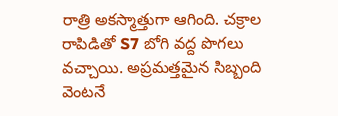రాత్రి అకస్మాత్తుగా ఆగింది. చక్రాల రాపిడితో S7 బోగి వద్ద పొగలు వచ్చాయి. అప్రమత్తమైన సిబ్బంది వెంటనే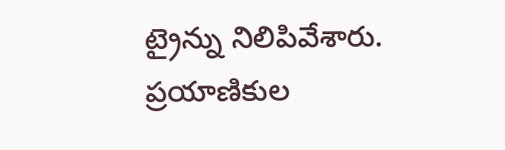ట్రైన్ను నిలిపివేశారు. ప్రయాణికుల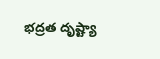భద్రత దృష్ట్యా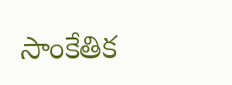సాంకేతిక